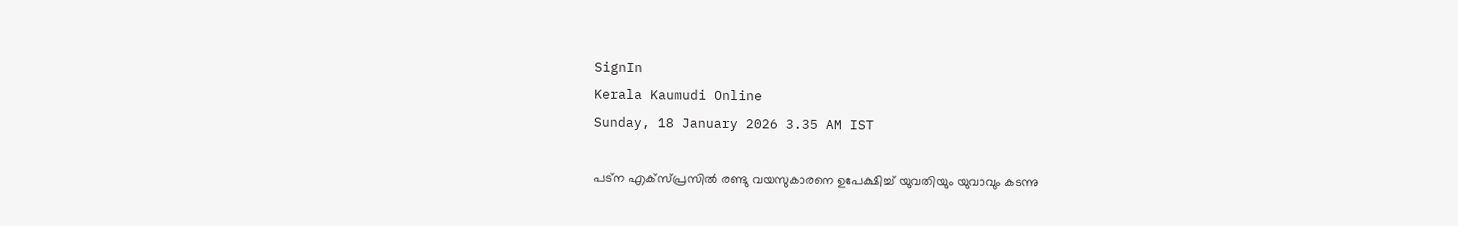SignIn
Kerala Kaumudi Online
Sunday, 18 January 2026 3.35 AM IST

പട്ന എക്‌സ്‌പ്രസിൽ രണ്ടു വയസുകാരനെ ഉപേക്ഷിച്ച് യുവതിയും യുവാവും കടന്നു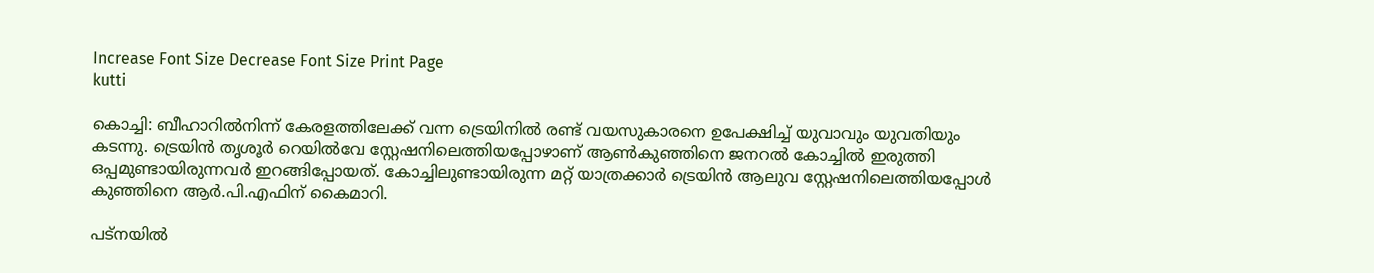Increase Font Size Decrease Font Size Print Page
kutti

കൊച്ചി: ബീഹാറിൽനിന്ന് കേരളത്തിലേക്ക് വന്ന ട്രെയിനിൽ രണ്ട് വയസുകാരനെ ഉപേക്ഷിച്ച് യുവാവും യുവതിയും കടന്നു. ട്രെയിൻ തൃശൂർ റെയിൽവേ സ്റ്റേഷനിലെത്തിയപ്പോഴാണ് ആൺകുഞ്ഞിനെ ജനറൽ കോച്ചിൽ ഇരുത്തി ഒപ്പമുണ്ടായിരുന്നവർ ഇറങ്ങിപ്പോയത്. കോച്ചിലുണ്ടായിരുന്ന മറ്റ് യാത്രക്കാർ ട്രെയിൻ ആലുവ സ്റ്റേഷനിലെത്തിയപ്പോൾ കുഞ്ഞിനെ ആർ.പി.എഫിന് കൈമാറി.

പട്നയിൽ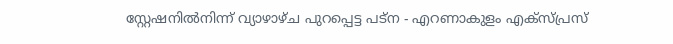സ്റ്റേഷനിൽനിന്ന് വ്യാഴാഴ്ച പുറപ്പെട്ട പട്ന - എറണാകുളം എക്‌സ്‌പ്രസ്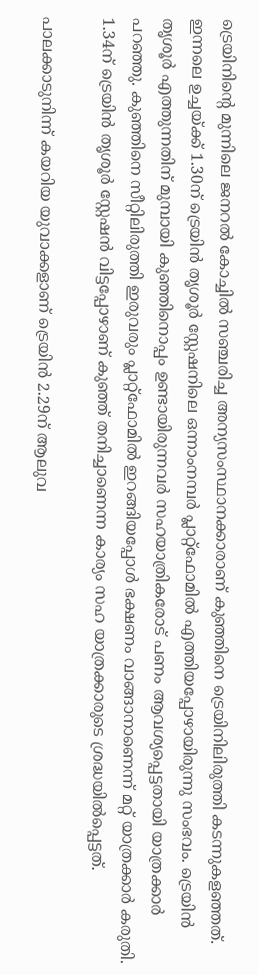ട്രെയിനിന്റെ മുന്നിലെ ജനറൽ കോച്ചിൽ സഞ്ചരിച്ച അന്യസംസ്ഥാനക്കാരാണ് കുഞ്ഞിനെ ട്രെയിനിലിരുത്തി കടന്നുകളഞ്ഞത്. ഇന്നലെ ഉച്ചയ്ക്ക് 1.30ന് ട്രെയിൻ തൃശൂർ സ്റ്റേഷനിലെ ഒന്നാംനമ്പർ പ്ലാറ്റ്ഫോമിൽ എത്തിയപ്പോഴായിരുന്നു സംഭവം. ട്രെയിൻ തൃശൂർ എത്തുന്നതിന് മുമ്പായി കുഞ്ഞിനൊപ്പം ഉണ്ടായിരുന്നവർ സഹയാത്രികരോട് പണം ആവശ്യപ്പെട്ടതായി യാത്രക്കാർ പറഞ്ഞു. കുഞ്ഞിനെ സീറ്റിലിരുത്തി ഇരുവരും പ്ലാറ്റ്ഫോമിൽ ഇറങ്ങിയപ്പോൾ ഭക്ഷണം വാങ്ങാനാണെന്ന് മറ്റ് യാത്രക്കാർ കരുതി. 1.34ന് ട്രെയിൻ തൃശൂർ സ്റ്റേഷൻ വിട്ടപ്പോഴാണ് കുഞ്ഞ് തനിച്ചാണെന്ന കാര്യം സഹ യാത്രക്കാരുടെ ശ്രദ്ധയിൽപ്പെട്ടത്.

പാലക്കാടുനിന്ന് കയറിയ യുവാക്കളാണ് ട്രെയിൻ 2.29ന് ആലുവ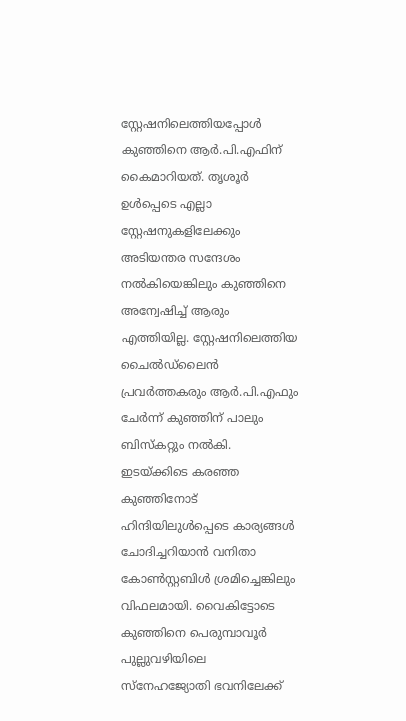സ്റ്റേഷനിലെത്തിയപ്പോൾ കുഞ്ഞിനെ ആർ.പി.എഫിന് കൈമാറിയത്. തൃശൂർ ഉൾപ്പെടെ എല്ലാ സ്റ്റേഷനുകളിലേക്കും അടിയന്തര സന്ദേശം നൽകിയെങ്കിലും കുഞ്ഞിനെ അന്വേഷിച്ച് ആരും എത്തിയില്ല. സ്റ്റേഷനിലെത്തിയ ചൈൽഡ്‌ലൈൻ പ്രവർത്തകരും ആർ.പി.എഫും ചേർന്ന് കുഞ്ഞിന് പാലും ബിസ്കറ്റും നൽകി. ഇടയ്ക്കിടെ കരഞ്ഞ കുഞ്ഞിനോട് ഹിന്ദിയിലുൾപ്പെടെ കാര്യങ്ങൾ ചോദിച്ചറിയാൻ വനിതാ കോൺസ്റ്റബിൾ ശ്രമിച്ചെങ്കിലും വിഫലമായി. വൈകിട്ടോടെ കുഞ്ഞിനെ പെരുമ്പാവൂ‌ർ പുല്ലുവഴിയിലെ സ്നേഹജ്യോതി ഭവനിലേക്ക്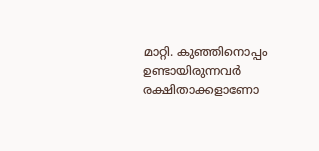മാറ്റി. കുഞ്ഞിനൊപ്പം ഉണ്ടായിരുന്നവർ രക്ഷിതാക്കളാണോ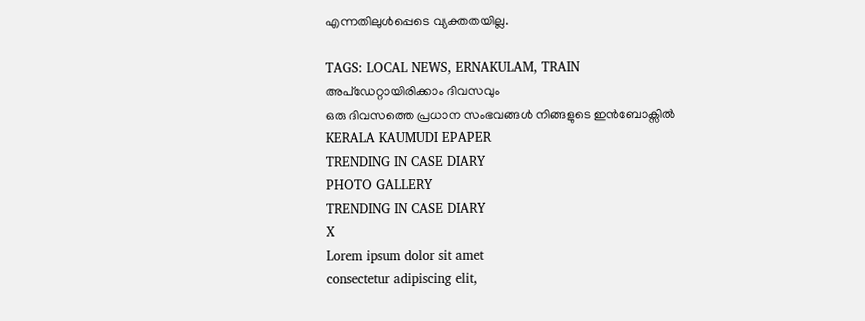എന്നതിലുൾപ്പെടെ വ്യക്തതയില്ല.

TAGS: LOCAL NEWS, ERNAKULAM, TRAIN
അപ്ഡേറ്റായിരിക്കാം ദിവസവും
ഒരു ദിവസത്തെ പ്രധാന സംഭവങ്ങൾ നിങ്ങളുടെ ഇൻബോക്സിൽ
KERALA KAUMUDI EPAPER
TRENDING IN CASE DIARY
PHOTO GALLERY
TRENDING IN CASE DIARY
X
Lorem ipsum dolor sit amet
consectetur adipiscing elit,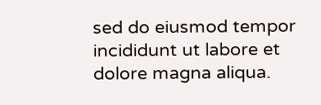sed do eiusmod tempor incididunt ut labore et dolore magna aliqua.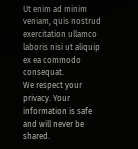Ut enim ad minim veniam, quis nostrud exercitation ullamco laboris nisi ut aliquip ex ea commodo consequat.
We respect your privacy. Your information is safe and will never be shared.